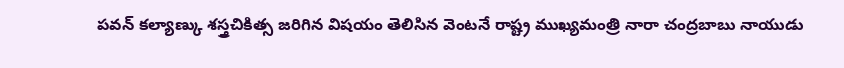పవన్ కల్యాణ్కు శస్త్రచికిత్స జరిగిన విషయం తెలిసిన వెంటనే రాష్ట్ర ముఖ్యమంత్రి నారా చంద్రబాబు నాయుడు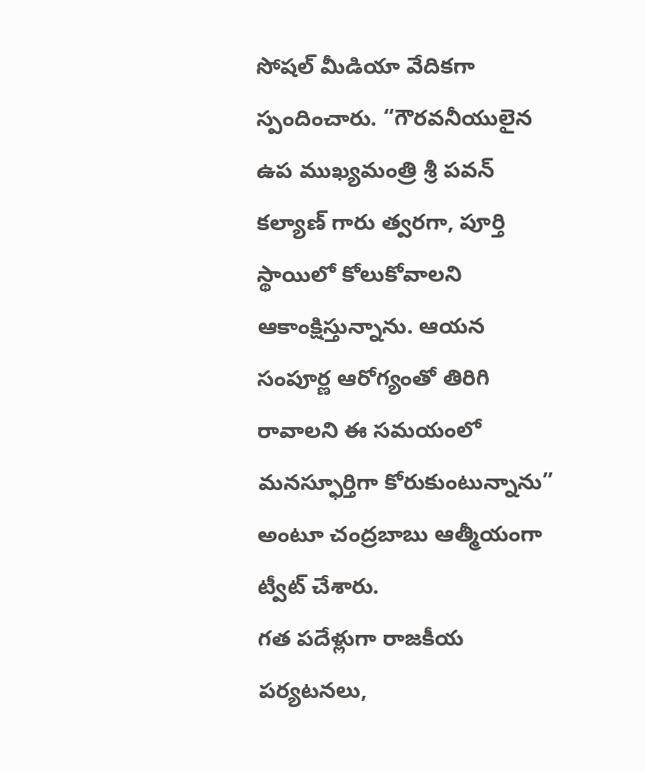సోషల్ మీడియా వేదికగా స్పందించారు. “గౌరవనీయులైన ఉప ముఖ్యమంత్రి శ్రీ పవన్ కల్యాణ్ గారు త్వరగా, పూర్తి స్థాయిలో కోలుకోవాలని ఆకాంక్షిస్తున్నాను. ఆయన సంపూర్ణ ఆరోగ్యంతో తిరిగి రావాలని ఈ సమయంలో మనస్ఫూర్తిగా కోరుకుంటున్నాను” అంటూ చంద్రబాబు ఆత్మీయంగా ట్వీట్ చేశారు.
గత పదేళ్లుగా రాజకీయ పర్యటనలు,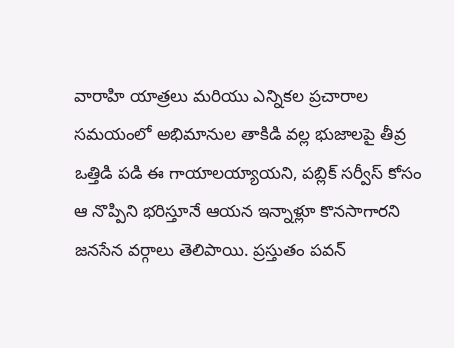వారాహి యాత్రలు మరియు ఎన్నికల ప్రచారాల సమయంలో అభిమానుల తాకిడి వల్ల భుజాలపై తీవ్ర ఒత్తిడి పడి ఈ గాయాలయ్యాయని, పబ్లిక్ సర్వీస్ కోసం ఆ నొప్పిని భరిస్తూనే ఆయన ఇన్నాళ్లూ కొనసాగారని జనసేన వర్గాలు తెలిపాయి. ప్రస్తుతం పవన్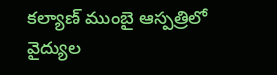కల్యాణ్ ముంబై ఆస్పత్రిలో వైద్యుల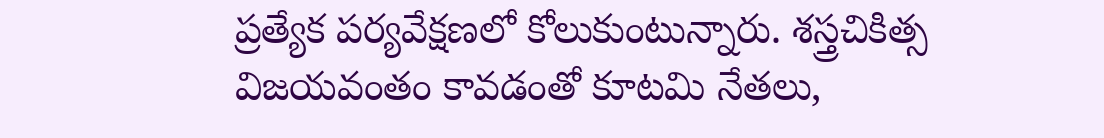ప్రత్యేక పర్యవేక్షణలో కోలుకుంటున్నారు. శస్త్రచికిత్స విజయవంతం కావడంతో కూటమి నేతలు,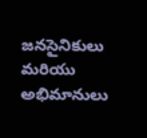జనసైనికులు మరియు అభిమానులు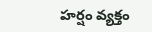హర్షం వ్యక్తం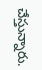చేస్తున్నారు.